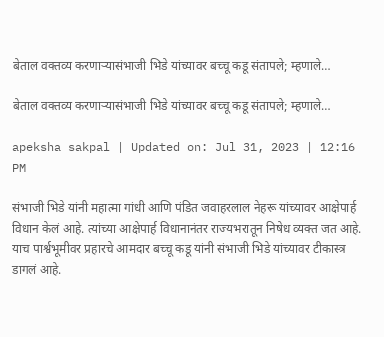बेताल वक्तव्य करणाऱ्यासंभाजी भिडे यांच्यावर बच्चू कडू संतापले; म्हणाले…

बेताल वक्तव्य करणाऱ्यासंभाजी भिडे यांच्यावर बच्चू कडू संतापले; म्हणाले…

apeksha sakpal | Updated on: Jul 31, 2023 | 12:16 PM

संभाजी भिडे यांनी महात्मा गांधी आणि पंडित जवाहरलाल नेहरू यांच्यावर आक्षेपार्ह विधान केलं आहे. त्यांच्या आक्षेपार्ह विधानानंतर राज्यभरातून निषेध व्यक्त जत आहे. याच पार्श्वभूमीवर प्रहारचे आमदार बच्चू कडू यांनी संभाजी भिडे यांच्यावर टीकास्त्र डागलं आहे.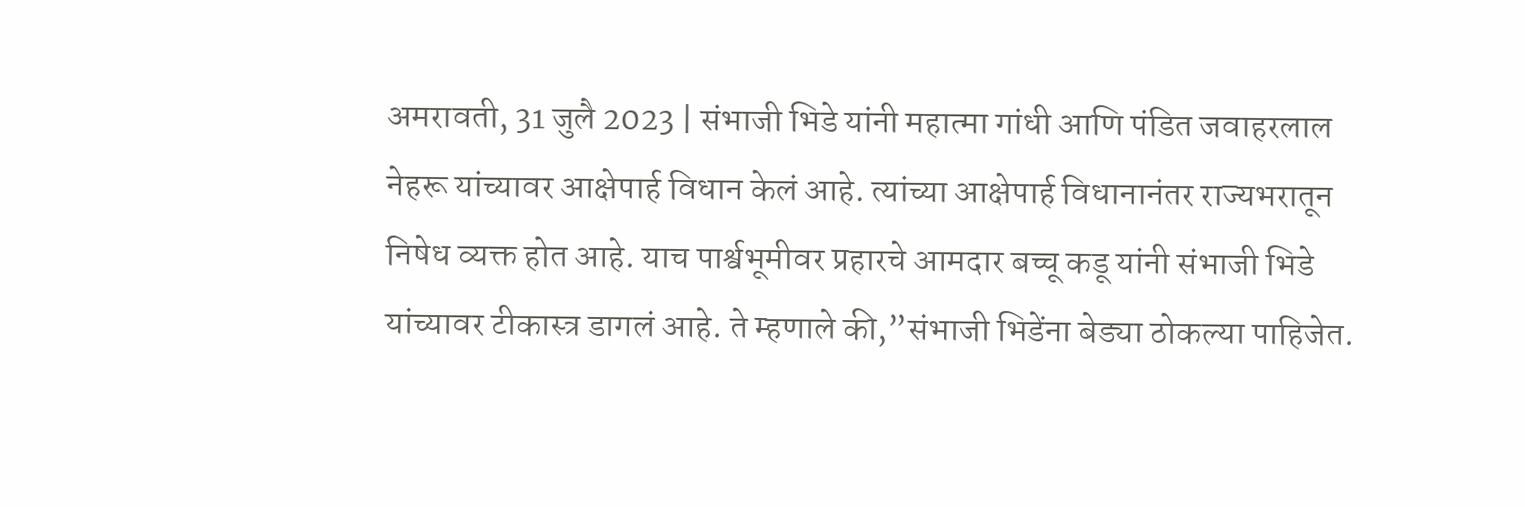अमरावती, 31 जुलै 2023 | संभाजी भिडे यांनी महात्मा गांधी आणि पंडित जवाहरलाल नेहरू यांच्यावर आक्षेपार्ह विधान केलं आहे. त्यांच्या आक्षेपार्ह विधानानंतर राज्यभरातून निषेध व्यक्त होत आहे. याच पार्श्वभूमीवर प्रहारचे आमदार बच्चू कडू यांनी संभाजी भिडे यांच्यावर टीकास्त्र डागलं आहे. ते म्हणाले की,”संभाजी भिडेंना बेड्या ठोकल्या पाहिजेत.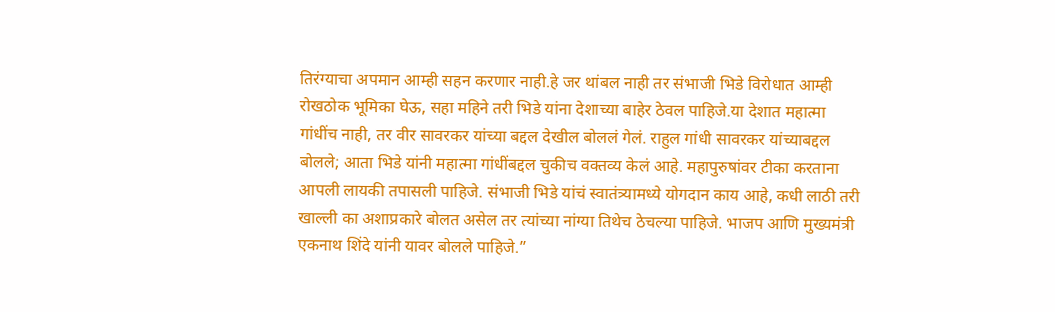तिरंग्याचा अपमान आम्ही सहन करणार नाही.हे जर थांबल नाही तर संभाजी भिडे विरोधात आम्ही रोखठोक भूमिका घेऊ, सहा महिने तरी भिडे यांना देशाच्या बाहेर ठेवल पाहिजे.या देशात महात्मा गांधींच नाही, तर वीर सावरकर यांच्या बद्दल देखील बोललं गेलं. राहुल गांधी सावरकर यांच्याबद्दल बोलले; आता भिडे यांनी महात्मा गांधींबद्दल चुकीच वक्तव्य केलं आहे. महापुरुषांवर टीका करताना आपली लायकी तपासली पाहिजे. संभाजी भिडे यांचं स्वातंत्र्यामध्ये योगदान काय आहे, कधी लाठी तरी खाल्ली का अशाप्रकारे बोलत असेल तर त्यांच्या नांग्या तिथेच ठेचल्या पाहिजे. भाजप आणि मुख्यमंत्री एकनाथ शिंदे यांनी यावर बोलले पाहिजे.”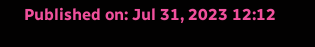Published on: Jul 31, 2023 12:12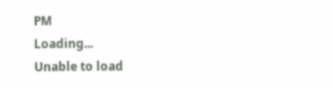PM
Loading...
Unable to load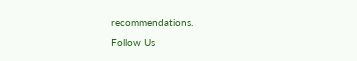recommendations.
Follow Us